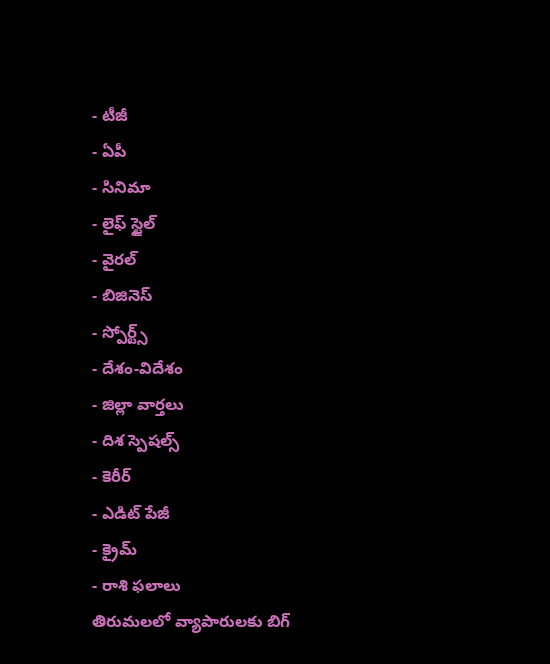- టీజీ
- ఏపీ
- సినిమా
- లైఫ్ స్టైల్
- వైరల్
- బిజినెస్
- స్పోర్ట్స్
- దేశం-విదేశం
- జిల్లా వార్తలు
- దిశ స్పెషల్స్
- కెరీర్
- ఎడిట్ పేజీ
- క్రైమ్
- రాశి ఫలాలు
తిరుమలలో వ్యాపారులకు బిగ్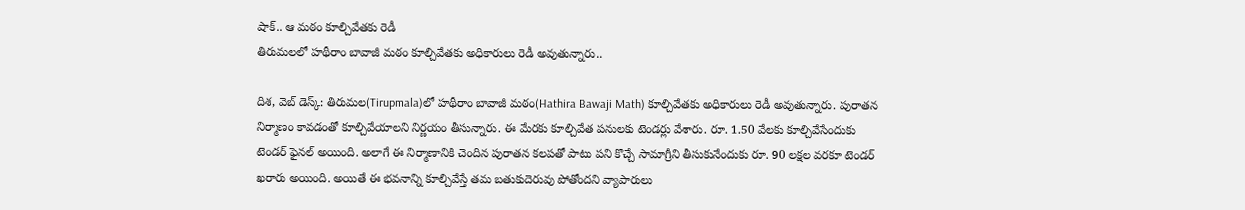షాక్.. ఆ మఠం కూల్చివేతకు రెడీ
తిరుమలలో హథీరాం బావాజీ మఠం కూల్చివేతకు అధికారులు రెడీ అవుతున్నారు..

దిశ, వెబ్ డెస్క్: తిరుమల(Tirupmala)లో హథీరాం బావాజీ మఠం(Hathira Bawaji Math) కూల్చివేతకు అధికారులు రెడీ అవుతున్నారు. పురాతన నిర్మాణం కావడంతో కూల్చివేయాలని నిర్ణయం తీసున్నారు. ఈ మేరకు కూల్చివేత పనులకు టెండర్లు వేశారు. రూ. 1.50 వేలకు కూల్చివేసేందుకు టెండర్ ఫైనల్ అయింది. అలాగే ఈ నిర్మాణానికి చెందిన పురాతన కలపతో పాటు పని కొచ్చే సామాగ్రీని తీసుకునేందుకు రూ. 90 లక్షల వరకూ టెండర్ ఖరారు అయింది. అయితే ఈ భవనాన్ని కూల్చివేస్తే తమ బతుకుదెరువు పోతోందని వ్యాపారులు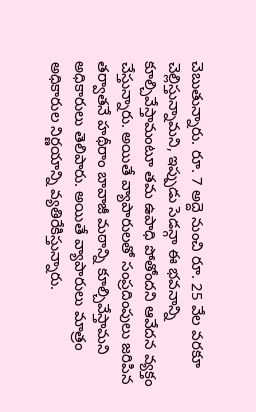చెబుతున్నారు. రూ. 7 అద్దె నుంచి రూ. 25 వేల వరకూ చెల్లిస్తున్నామని, ఇప్పుడు సెడన్గా ఈ భవనాన్ని కూల్చివేస్తామంటూ తమ ఉపాధి పోతోందని ఆవేదన వ్యక్తం చేస్తున్నారు. అయితే వ్యాపారులతో సంప్రదింపులు జరిపిన తర్వాతనే హథీరాం బావాజీ మఠాన్ని కూల్చివేస్తామని అధికారులు తెలిపారు. అయితే వ్యాపారులు మాత్రం అధికారుల నిర్ణయాన్ని వ్యతిరేకిస్తున్నారు.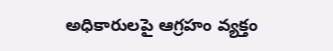అధికారులపై ఆగ్రహం వ్యక్తం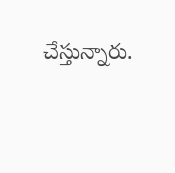చేస్తున్నారు.